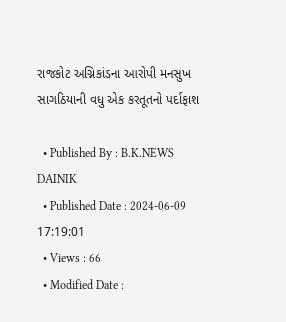રાજકોટ અગ્નિકાંડના આરોપી મનસુખ સાગઠિયાની વધુ એક કરતૂતનો પર્દાફાશ

  • Published By : B.K.NEWS DAINIK
  • Published Date : 2024-06-09 17:19:01
  • Views : 66
  • Modified Date :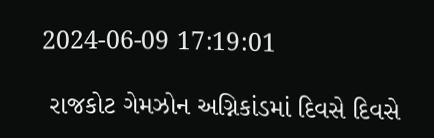2024-06-09 17:19:01

 રાજકોટ ગેમઝોન અગ્નિકાંડમાં દિવસે દિવસે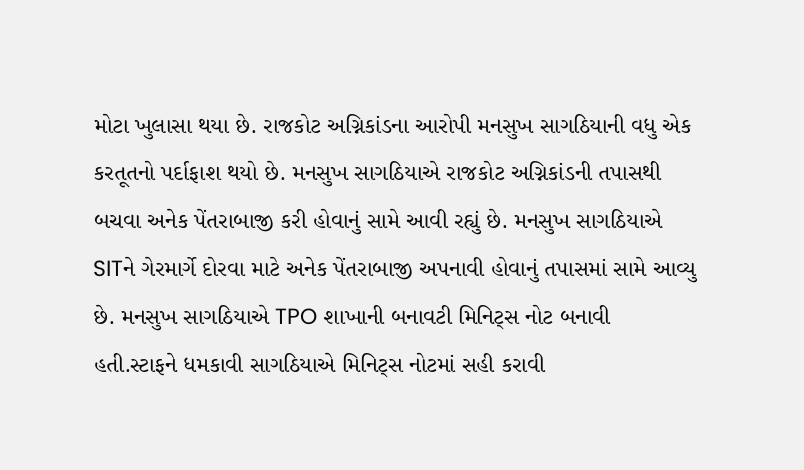મોટા ખુલાસા થયા છે. રાજકોટ અગ્નિકાંડના આરોપી મનસુખ સાગઠિયાની વધુ એક કરતૂતનો પર્દાફાશ થયો છે. મનસુખ સાગઠિયાએ રાજકોટ અગ્નિકાંડની તપાસથી બચવા અનેક પેંતરાબાજી કરી હોવાનું સામે આવી રહ્યું છે. મનસુખ સાગઠિયાએ SITને ગેરમાર્ગે દોરવા માટે અનેક પેંતરાબાજી અપનાવી હોવાનું તપાસમાં સામે આવ્યુ છે. મનસુખ સાગઠિયાએ TPO શાખાની બનાવટી મિનિટ્સ નોટ બનાવી હતી.સ્ટાફને ધમકાવી સાગઠિયાએ મિનિટ્સ નોટમાં સહી કરાવી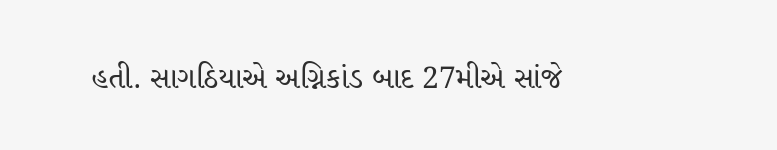હતી. સાગઠિયાએ અગ્નિકાંડ બાદ 27મીએ સાંજે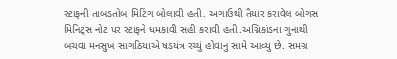સ્ટાફની તાબડતોબ મિટિંગ બોલાવી હતી. અગાઉથી તૈયાર કરાવેલ બોગસ મિનિટ્સ નોટ પર સ્ટાફને ધમકાવી સહી કરાવી હતી.અગ્નિકાંડના ગુનાથી બચવા મનસુખ સાગઠિયાએ ષડયંત્ર રચ્યું હોવાનુ સામે આવ્યુ છે. સમગ્ર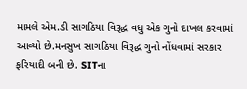મામલે એમ.ડી સાગઠિયા વિરૂદ્ધ વધુ એક ગુનો દાખલ કરવામાં આવ્યો છે.મનસુખ સાગઠિયા વિરૂદ્ધ ગુનો નોંધવામાં સરકાર ફરિયાદી બની છે. SITના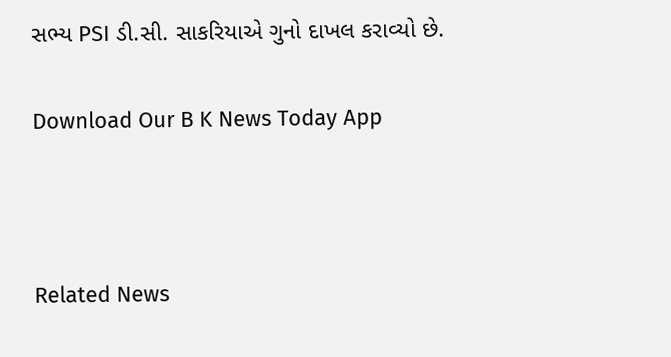સભ્ય PSI ડી.સી. સાકરિયાએ ગુનો દાખલ કરાવ્યો છે.

Download Our B K News Today App



Related News